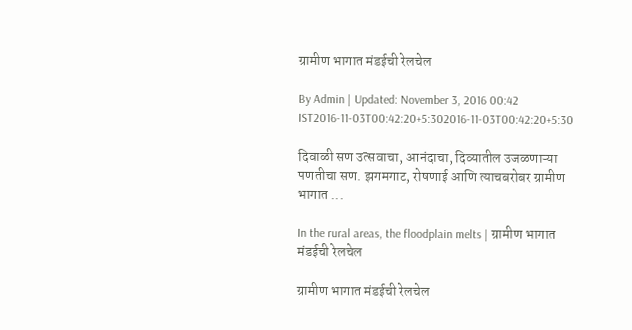ग्रामीण भागात मंडईची रेलचेल

By Admin | Updated: November 3, 2016 00:42 IST2016-11-03T00:42:20+5:302016-11-03T00:42:20+5:30

दिवाळी सण उत्सवाचा, आनंदाचा, दिव्यातील उजळणाऱ्या पणतीचा सण. झगमगाट, रोषणाई आणि त्याचबरोबर ग्रामीण भागात ...

In the rural areas, the floodplain melts | ग्रामीण भागात मंडईची रेलचेल

ग्रामीण भागात मंडईची रेलचेल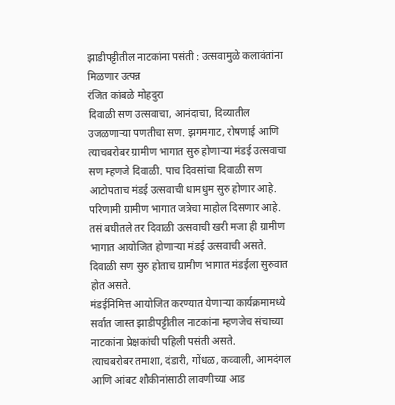झाडीपट्टीतील नाटकांना पसंती : उत्सवामुळे कलावंतांना मिळणार उत्पन्न
रंजित कांबळे मोहदुरा
दिवाळी सण उत्सवाचा, आनंदाचा, दिव्यातील उजळणाऱ्या पणतीचा सण. झगमगाट, रोषणाई आणि त्याचबरोबर ग्रामीण भागात सुरु होणाऱ्या मंडई उत्सवाचा सण म्हणजे दिवाळी. पाच दिवसांचा दिवाळी सण आटोपताच मंडई उत्सवाची धामधुम सुरु होणार आहे. परिणामी ग्रामीण भागात जत्रेचा माहोल दिसणार आहे.
तसं बघीतले तर दिवाळी उत्सवाची खरी मजा ही ग्रामीण भागात आयोजित होणाऱ्या मंडई उत्सवाची असते. दिवाळी सण सुरु होताच ग्रामीण भागात मंडईला सुरुवात होत असते.
मंडईनिमित्त आयोजित करण्यात येणाऱ्या कार्यक्रमामध्ये सर्वात जास्त झाडीपट्टीतील नाटकांना म्हणजेच संचाच्या नाटकांना प्रेक्षकांची पहिली पसंती असते.
त्याचबरोबर तमाशा, दंडारी, गोंधळ, कव्वाली, आमदंगल आणि आंबट शौकीनांसाठी लावणीच्या आड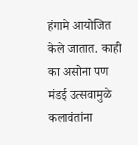हंगामे आयोजित केले जातात. काही का असोना पण मंडई उत्सवामुळे कलावंतांना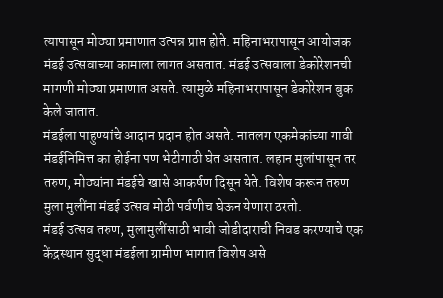त्यापासून मोठ्या प्रमाणात उत्पन्न प्राप्त होते. महिनाभरापासून आयोजक मंडई उत्सवाच्या कामाला लागत असतात. मंडई उत्सवाला डेकोरेशनची मागणी मोठ्या प्रमाणात असते. त्यामुळे महिनाभरापासून डेकोरेशन बुक केले जातात.
मंडईला पाहुण्यांचे आदान प्रदान होत असते. नातलग एकमेकांच्या गावी मंडईनिमित्त का होईना पण भेटीगाठी घेत असतात. लहान मुलांपासून तर तरुण, मोठ्यांना मंडईचे खासे आकर्षण दिसून येते. विशेष करून तरुण मुला मुलींना मंडई उत्सव मोठी पर्वणीच घेऊन येणारा ठरतो.
मंडई उत्सव तरुण, मुलामुलींसाठी भावी जोडीदाराची निवड करण्याचे एक केंद्रस्थान सुद्धा मंडईला ग्रामीण भागात विशेष असे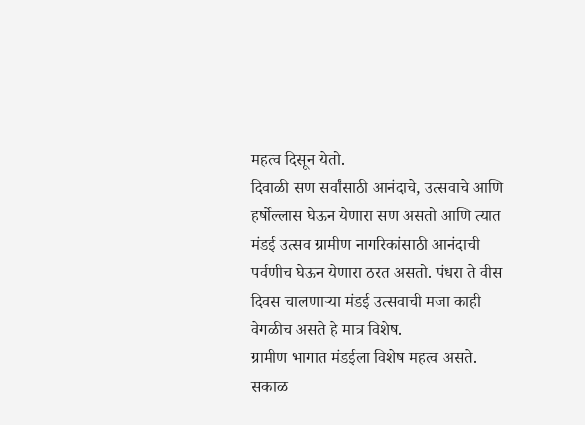महत्व दिसून येतो.
दिवाळी सण सर्वांसाठी आनंदाचे, उत्सवाचे आणि हर्षोल्लास घेऊन येणारा सण असतो आणि त्यात मंडई उत्सव ग्रामीण नागरिकांसाठी आनंदाची पर्वणीच घेऊन येणारा ठरत असतो. पंधरा ते वीस दिवस चालणाऱ्या मंडई उत्सवाची मजा काही वेगळीच असते हे मात्र विशेष.
ग्रामीण भागात मंडईला विशेष महत्व असते. सकाळ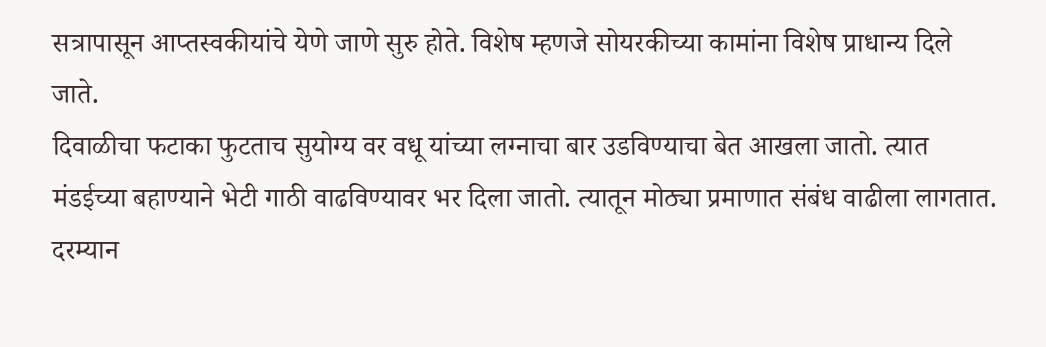सत्रापासून आप्तस्वकीयांचे येणे जाणे सुरु होते. विशेष म्हणजे सोयरकीच्या कामांना विशेष प्राधान्य दिले जाते.
दिवाळीचा फटाका फुटताच सुयोग्य वर वधू यांच्या लग्नाचा बार उडविण्याचा बेत आखला जातो. त्यात मंडईच्या बहाण्याने भेटी गाठी वाढविण्यावर भर दिला जातो. त्यातून मोठ्या प्रमाणात संबंध वाढीला लागतात. दरम्यान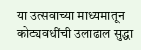या उत्सवाच्या माध्यमातून कोट्यवधींची उलाढाल सुद्धा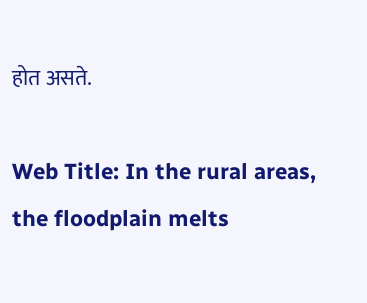होत असते.

Web Title: In the rural areas, the floodplain melts